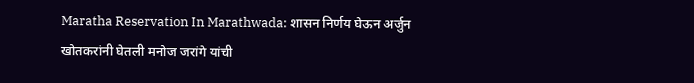Maratha Reservation In Marathwada: शासन निर्णय घेऊन अर्जुन खोतकरांनी घेतली मनोज जरांगे यांची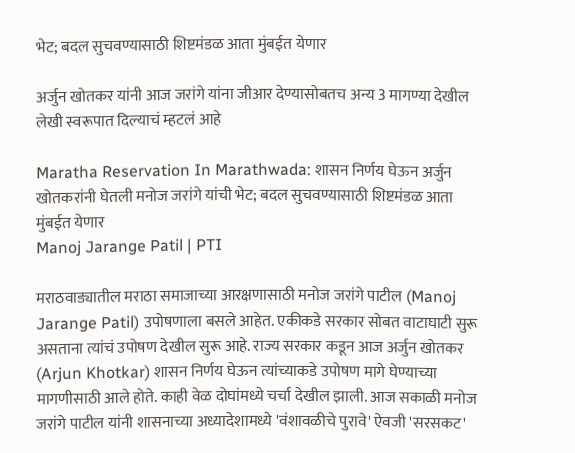भेट; बदल सुचवण्यासाठी शिष्टमंडळ आता मुंबईत येणार

अर्जुन खोतकर यांनी आज जरांगे यांना जीआर देण्यासोबतच अन्य 3 मागण्या देखील लेखी स्वरूपात दिल्याचं म्हटलं आहे

Maratha Reservation In Marathwada: शासन निर्णय घेऊन अर्जुन खोतकरांनी घेतली मनोज जरांगे यांची भेट; बदल सुचवण्यासाठी शिष्टमंडळ आता मुंबईत येणार
Manoj Jarange Patil | PTI

मराठवाड्यातील मराठा समाजाच्या आरक्षणासाठी मनोज जरांगे पाटील (Manoj Jarange Patil) उपोषणाला बसले आहेत. एकीकडे सरकार सोबत वाटाघाटी सुरू असताना त्यांचं उपोषण देखील सुरू आहे. राज्य सरकार कडून आज अर्जुन खोतकर (Arjun Khotkar) शासन निर्णय घेऊन त्यांच्याकडे उपोषण मागे घेण्याच्या मागणीसाठी आले होते. काही वेळ दोघांमध्ये चर्चा देखील झाली. आज सकाळी मनोज जरांगे पाटील यांनी शासनाच्या अध्यादेशामध्ये 'वंशावळीचे पुरावे' ऐवजी 'सरसकट'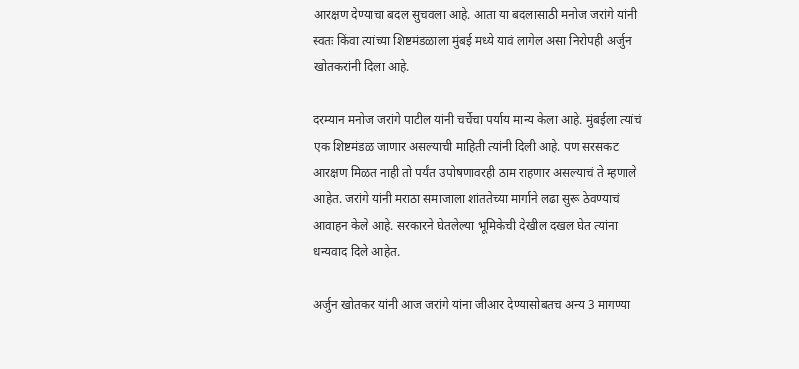आरक्षण देण्याचा बदल सुचवला आहे. आता या बदलासाठी मनोज जरांगे यांनी स्वतः किंवा त्यांच्या शिष्टमंडळाला मुंबई मध्ये यावं लागेल असा निरोपही अर्जुन खोतकरांनी दिला आहे.

दरम्यान मनोज जरांगे पाटील यांनी चर्चेचा पर्याय मान्य केला आहे. मुंबईला त्यांचं एक शिष्टमंडळ जाणार असल्याची माहिती त्यांनी दिली आहे. पण सरसकट आरक्षण मिळत नाही तो पर्यंत उपोषणावरही ठाम राहणार असल्याचं ते म्हणाले आहेत. जरांगे यांनी मराठा समाजाला शांततेच्या मार्गाने लढा सुरू ठेवण्याचं आवाहन केले आहे. सरकारने घेतलेल्या भूमिकेची देखील दखल घेत त्यांना धन्यवाद दिले आहेत.

अर्जुन खोतकर यांनी आज जरांगे यांना जीआर देण्यासोबतच अन्य 3 मागण्या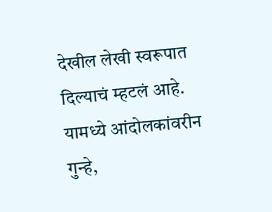देखील लेखी स्वरूपात दिल्याचं म्हटलं आहे. यामध्ये आंदोलकांवरीन गुन्हे,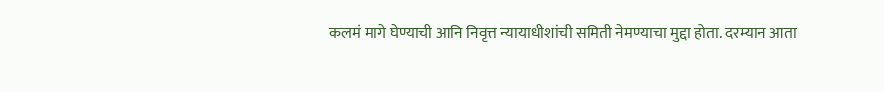कलमं मागे घेण्याची आनि निवृत्त न्यायाधीशांची समिती नेमण्याचा मुद्दा होता. दरम्यान आता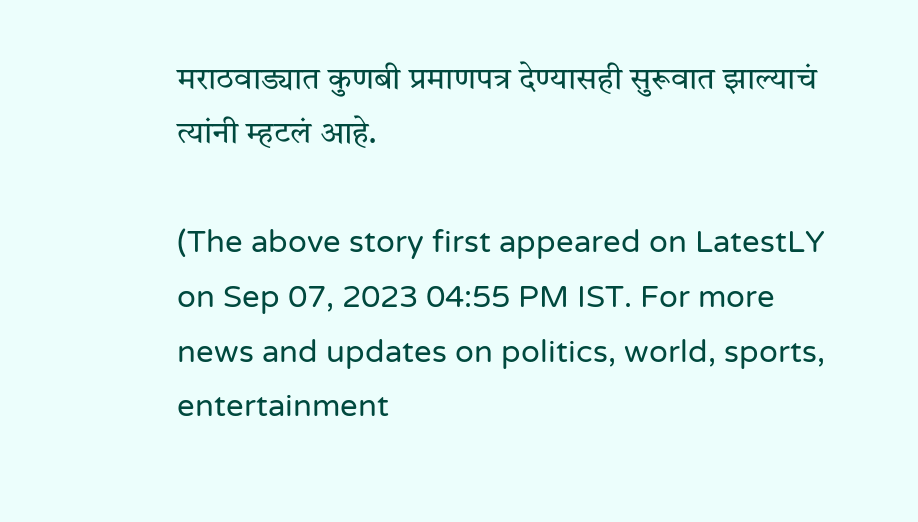मराठवाड्यात कुणबी प्रमाणपत्र देण्यासही सुरूवात झाल्याचं त्यांनी म्हटलं आहे.

(The above story first appeared on LatestLY on Sep 07, 2023 04:55 PM IST. For more news and updates on politics, world, sports, entertainment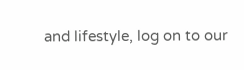and lifestyle, log on to our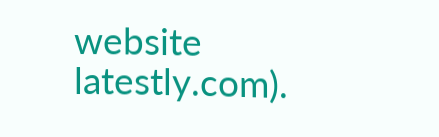website latestly.com).